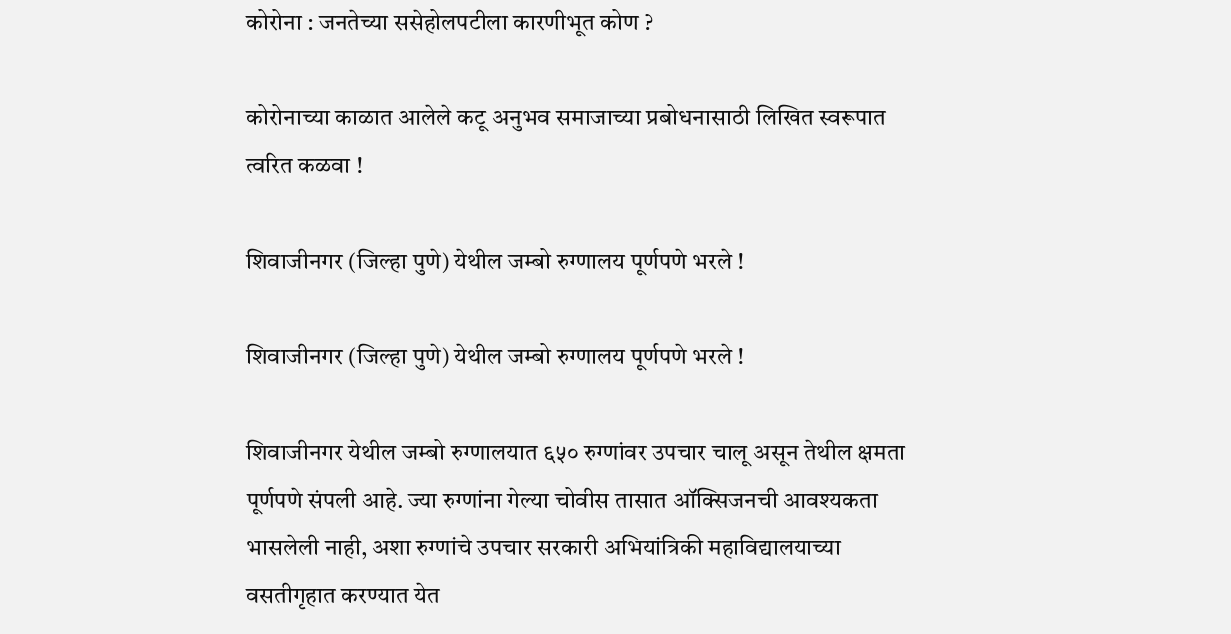कोरोना : जनतेच्या ससेहोलपटीला कारणीभूत कोण ?

कोरोनाच्या काळात आलेले कटू अनुभव समाजाच्या प्रबोधनासाठी लिखित स्वरूपात त्वरित कळवा !

शिवाजीनगर (जिल्हा पुणे) येथील जम्बो रुग्णालय पूर्णपणे भरले !

शिवाजीनगर (जिल्हा पुणे) येथील जम्बो रुग्णालय पूर्णपणे भरले !

शिवाजीनगर येथील जम्बो रुग्णालयात ६५० रुग्णांवर उपचार चालू असून तेथील क्षमता पूर्णपणे संपली आहे. ज्या रुग्णांना गेल्या चोवीस तासात ऑक्सिजनची आवश्यकता भासलेली नाही, अशा रुग्णांचे उपचार सरकारी अभियांत्रिकी महाविद्यालयाच्या वसतीगृहात करण्यात येत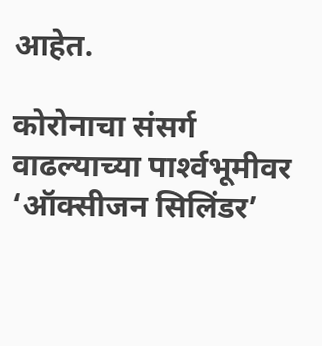आहेत.

कोरोनाचा संसर्ग वाढल्याच्या पार्श्‍वभूमीवर ‘ऑक्सीजन सिलिंडर’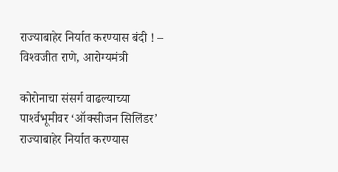राज्याबाहेर निर्यात करण्यास बंदी ! – विश्‍वजीत राणे, आरोग्यमंत्री

कोरोनाचा संसर्ग वाढल्याच्या पार्श्‍वभूमीवर ‘ऑक्सीजन सिलिंडर’ राज्याबाहेर निर्यात करण्यास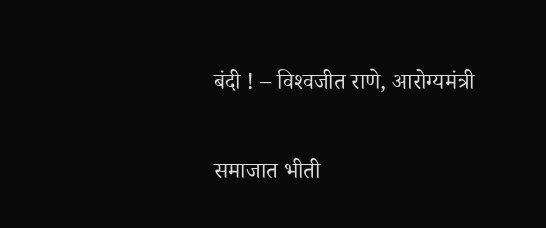बंदी ! – विश्‍वजीत राणे, आरोग्यमंत्री

समाजात भीती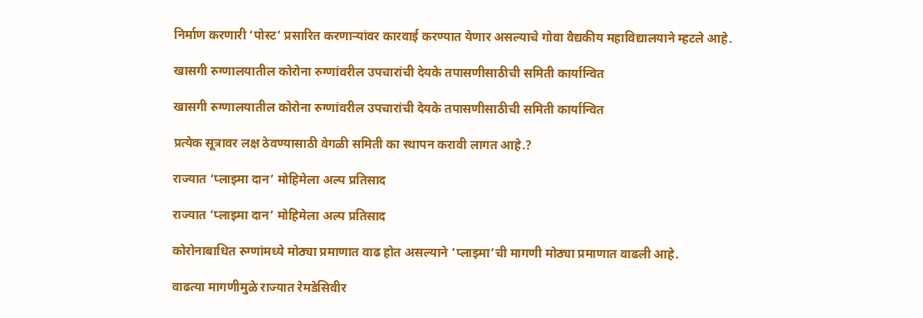निर्माण करणारी ‘पोस्ट’ प्रसारित करणार्‍यांवर कारवाई करण्यात येणार असल्याचे गोवा वैद्यकीय महाविद्यालयाने म्हटले आहे.

खासगी रुग्णालयातील कोरोना रुग्णांवरील उपचारांची देयके तपासणीसाठीची समिती कार्यान्वित

खासगी रुग्णालयातील कोरोना रुग्णांवरील उपचारांची देयके तपासणीसाठीची समिती कार्यान्वित

प्रत्येक सूत्रावर लक्ष ठेवण्यासाठी वेगळी समिती का स्थापन करावी लागत आहे.?

राज्यात ‘प्लाझ्मा दान’ मोहिमेला अल्प प्रतिसाद

राज्यात ‘प्लाझ्मा दान’ मोहिमेला अल्प प्रतिसाद

कोरोनाबाधित रुग्णांमध्ये मोठ्या प्रमाणात वाढ होत असल्याने ‘प्लाझ्मा’ची मागणी मोठ्या प्रमाणात वाढली आहे.

वाढत्या मागणीमुळे राज्यात रेमडेसिवीर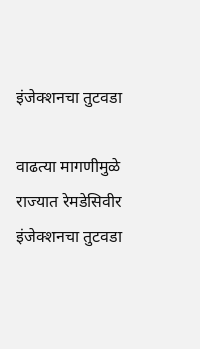इंजेक्शनचा तुटवडा

वाढत्या मागणीमुळे राज्यात रेमडेसिवीर इंजेक्शनचा तुटवडा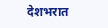देशभरात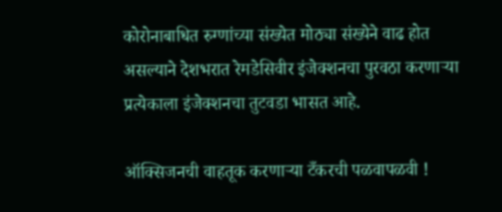कोरोनाबाधित रुग्णांच्या संख्येत मोठ्या संख्येने वाढ होत असल्याने देशभरात रेमडेसिवीर इंजेक्शनचा पुरवठा करणार्‍या प्रत्येकाला इंजेक्शनचा तुटवडा भासत आहे.

ऑक्सिजनची वाहतूक करणार्‍या टँकरची पळवापळवी !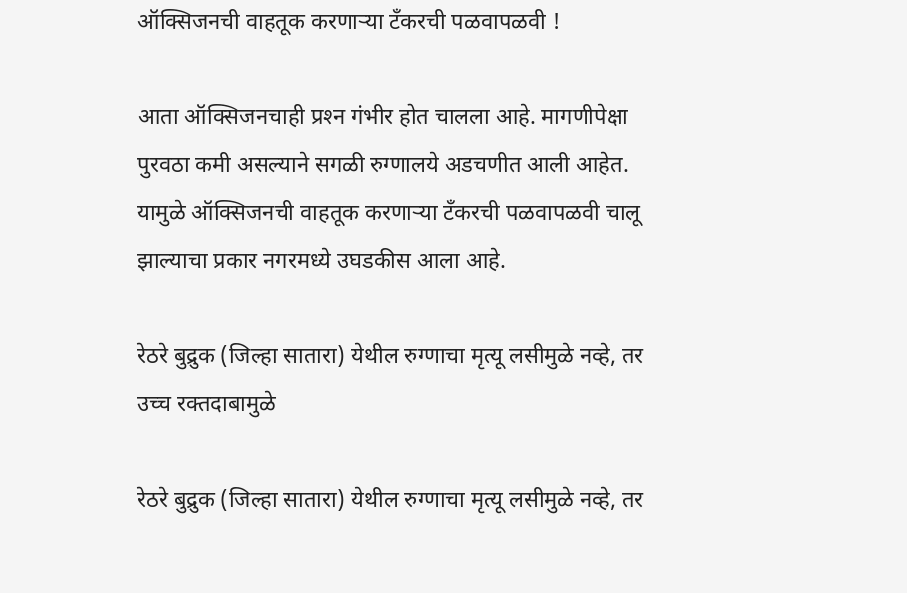ऑक्सिजनची वाहतूक करणार्‍या टँकरची पळवापळवी !

आता ऑक्सिजनचाही प्रश्‍न गंभीर होत चालला आहे. मागणीपेक्षा पुरवठा कमी असल्याने सगळी रुग्णालये अडचणीत आली आहेत. यामुळे ऑक्सिजनची वाहतूक करणार्‍या टँकरची पळवापळवी चालू झाल्याचा प्रकार नगरमध्ये उघडकीस आला आहे.

रेठरे बुद्रुक (जिल्हा सातारा) येथील रुग्णाचा मृत्यू लसीमुळे नव्हे, तर उच्च रक्तदाबामुळे

रेठरे बुद्रुक (जिल्हा सातारा) येथील रुग्णाचा मृत्यू लसीमुळे नव्हे, तर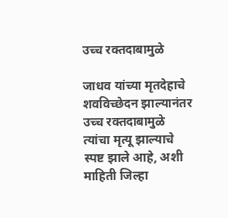उच्च रक्तदाबामुळे

जाधव यांच्या मृतदेहाचे शवविच्छेदन झाल्यानंतर उच्च रक्तदाबामुळे त्यांचा मृत्यू झाल्याचे स्पष्ट झाले आहे, अशी माहिती जिल्हा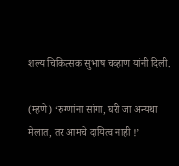शल्य चिकित्सक सुभाष चव्हाण यांनी दिली.

(म्हणे) ‘रुग्णांना सांगा, घरी जा अन्यथा मेलात, तर आमचे दायित्व नाही !’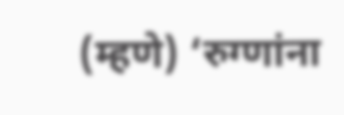(म्हणे) ‘रुग्णांना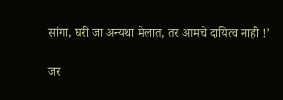सांगा, घरी जा अन्यथा मेलात, तर आमचे दायित्व नाही !’

जर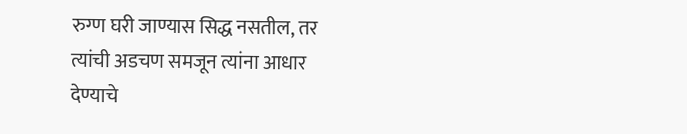रुग्ण घरी जाण्यास सिद्ध नसतील, तर त्यांची अडचण समजून त्यांना आधार देण्याचे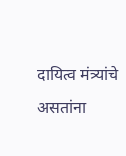दायित्व मंत्र्यांचे असतांना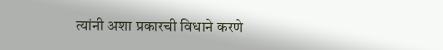त्यांनी अशा प्रकारची विधाने करणे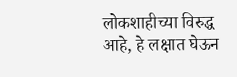लोकशाहीच्या विरुद्ध आहे, हे लक्षात घेऊन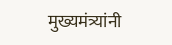मुख्यमंत्र्यांनी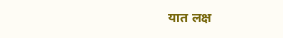यात लक्ष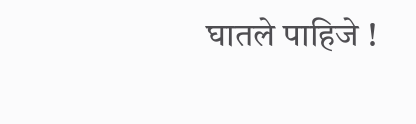घातले पाहिजे !